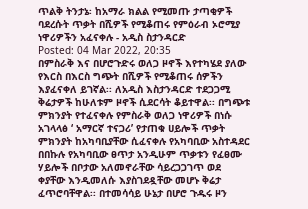ጥልቅ ትንታኔ፡ ከአማራ ክልል የሚመጡ ታጣቂዎች ባደረሱት ጥቃት በሺዎች የሚቆጠሩ የምዕራብ ኦሮሚያ ነዋሪዎችን አፈናቀሉ - አዲስ ስታንዳርድ
Posted: 04 Mar 2022, 20:35
በምስራቅ እና በሆሮጉድሩ ወለጋ ዞኖች እየተካሄደ ያለው የእርስ በእርስ ግጭት በሺዎች የሚቆጠሩ ሰዎችን እያፈናቀለ ይገኛል፡፡ ለአዲስ እስታንዳርድ ተደጋጋሚ ቅሬታዎች ከሁለቱም ዞኖች ሲደርሳት ቆይተዋል፡፡ በግጭቱ ምክንያት የተፈናቀሉ የምስራቅ ወለጋ ነዋሪዎች በነሱ አገላላፅ ‘ አማርኛ ተናጋሪ’ የታጠቁ ሀይሎች ጥቃት ምክንያት ከአካባቢያቸው ሲፈናቀሉ የአካባቢው አስተዳደር በበኩሉ የአካባቢው ፀጥታ አንዲሁም ጥቃቱን የፈፀሙ ሃይሎች በቦታው አለመኖራቸው ሳይረጋጋገጥ ወደ ቀያቸው እንዲመለሱ እያስገደዷቸው መሆኑ ቅሬታ ፈጥሮባቸዋል፡፡ በተመሳሳይ ሁኔታ በሆሮ ጉዱሩ ዞን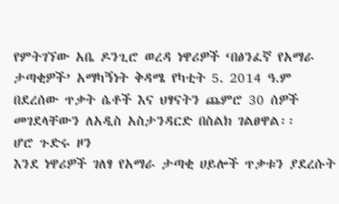የምትገኘው አቤ ዶንጊሮ ወረዳ ነዋሪዎች ‘በፅንፈኛ የአማራ ታጣቂዎች’ አማካኝነት ቅዳሜ የካቲት 5. 2014 ዓ.ም በደረሰው ጥቃት ሴቶች እና ህፃናትን ጨምሮ 30 ሰዎች መገደላቸውን ለአዲስ አስታንዳርድ በስልክ ገልፀዋል፡፡
ሆሮ ጉድሩ ዞን
እንደ ነዋሪዎች ገለፃ የአማራ ታጣቂ ሀይሎች ጥቃቱን ያደረሱት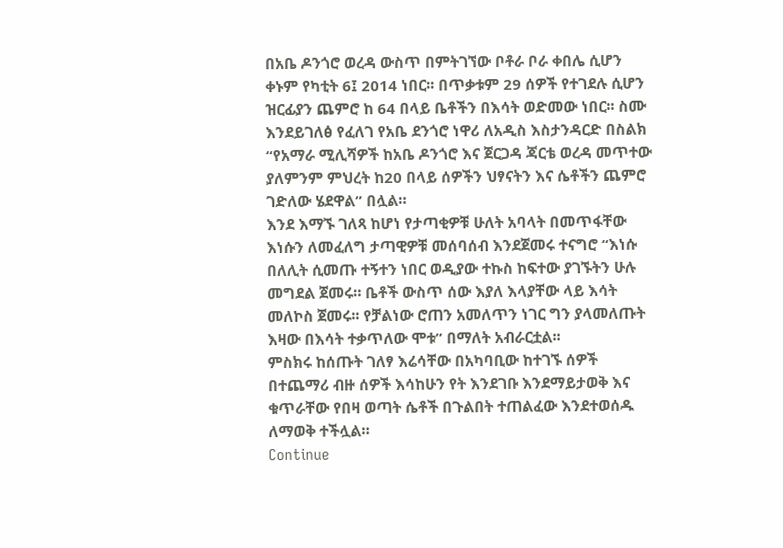በአቤ ዶንጎሮ ወረዳ ውስጥ በምትገኘው ቦቶራ ቦራ ቀበሌ ሲሆን ቀኑም የካቲት 6፤ 2014 ነበር፡፡ በጥቃቱም 29 ሰዎች የተገደሉ ሲሆን ዝርፊያን ጨምሮ ከ 64 በላይ ቤቶችን በእሳት ወድመው ነበር፡፡ ስሙ እንደይገለፅ የፈለገ የአቤ ደንጎሮ ነዋሪ ለአዲስ እስታንዳርድ በስልክ “የአማራ ሚሊሻዎች ከአቤ ዶንጎሮ እና ጀርጋዳ ጃርቴ ወረዳ መጥተው ያለምንም ምህረት ከ20 በላይ ሰዎችን ህፃናትን እና ሴቶችን ጨምሮ ገድለው ሄደዋል” በሏል።
እንደ እማኙ ገለጻ ከሆነ የታጣቂዎቹ ሁለት አባላት በመጥፋቸው እነሱን ለመፈለግ ታጣዊዎቹ መሰባሰብ እንደጀመሩ ተናግሮ “እነሱ በለሊት ሲመጡ ተኝተን ነበር ወዲያው ተኩስ ከፍተው ያገኙትን ሁሉ መግደል ጀመሩ። ቤቶች ውስጥ ሰው እያለ እላያቸው ላይ እሳት መለኮስ ጀመሩ፡፡ የቻልነው ሮጠን አመለጥን ነገር ግን ያላመለጡት እዛው በእሳት ተቃጥለው ሞቱ” በማለት አብራርቷል፡፡
ምስክሩ ከሰጡት ገለፃ እሬሳቸው በአካባቢው ከተገኙ ሰዎች በተጨማሪ ብዙ ሰዎች እሳከሁን የት እንደገቡ እንደማይታወቅ እና ቁጥራቸው የበዛ ወጣት ሴቶች በጉልበት ተጠልፈው እንደተወሰዱ ለማወቅ ተችሏል።
Continue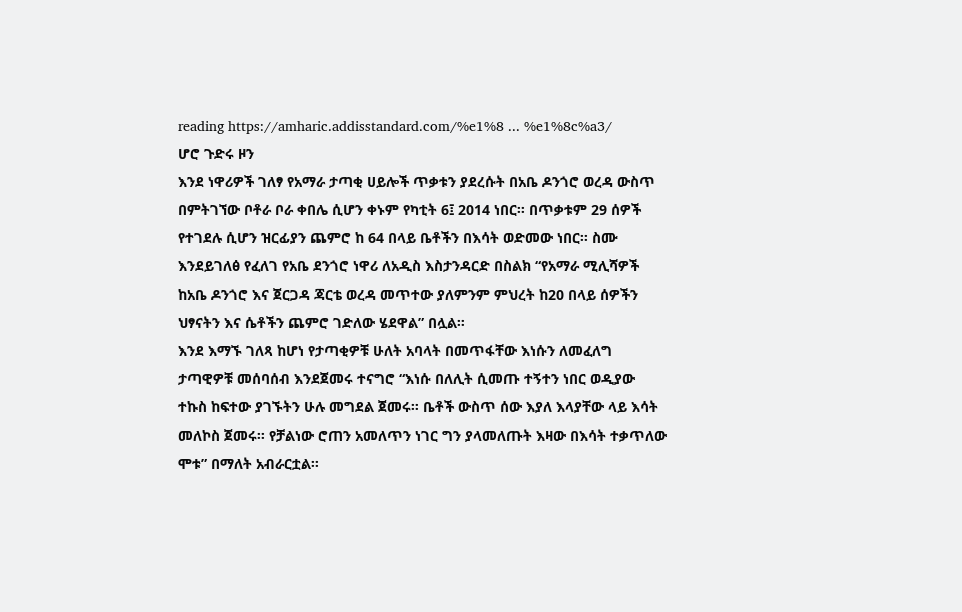reading https://amharic.addisstandard.com/%e1%8 ... %e1%8c%a3/
ሆሮ ጉድሩ ዞን
እንደ ነዋሪዎች ገለፃ የአማራ ታጣቂ ሀይሎች ጥቃቱን ያደረሱት በአቤ ዶንጎሮ ወረዳ ውስጥ በምትገኘው ቦቶራ ቦራ ቀበሌ ሲሆን ቀኑም የካቲት 6፤ 2014 ነበር፡፡ በጥቃቱም 29 ሰዎች የተገደሉ ሲሆን ዝርፊያን ጨምሮ ከ 64 በላይ ቤቶችን በእሳት ወድመው ነበር፡፡ ስሙ እንደይገለፅ የፈለገ የአቤ ደንጎሮ ነዋሪ ለአዲስ እስታንዳርድ በስልክ “የአማራ ሚሊሻዎች ከአቤ ዶንጎሮ እና ጀርጋዳ ጃርቴ ወረዳ መጥተው ያለምንም ምህረት ከ20 በላይ ሰዎችን ህፃናትን እና ሴቶችን ጨምሮ ገድለው ሄደዋል” በሏል።
እንደ እማኙ ገለጻ ከሆነ የታጣቂዎቹ ሁለት አባላት በመጥፋቸው እነሱን ለመፈለግ ታጣዊዎቹ መሰባሰብ እንደጀመሩ ተናግሮ “እነሱ በለሊት ሲመጡ ተኝተን ነበር ወዲያው ተኩስ ከፍተው ያገኙትን ሁሉ መግደል ጀመሩ። ቤቶች ውስጥ ሰው እያለ እላያቸው ላይ እሳት መለኮስ ጀመሩ፡፡ የቻልነው ሮጠን አመለጥን ነገር ግን ያላመለጡት እዛው በእሳት ተቃጥለው ሞቱ” በማለት አብራርቷል፡፡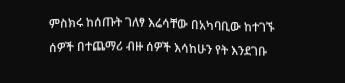ምስክሩ ከሰጡት ገለፃ እሬሳቸው በአካባቢው ከተገኙ ሰዎች በተጨማሪ ብዙ ሰዎች እሳከሁን የት እንደገቡ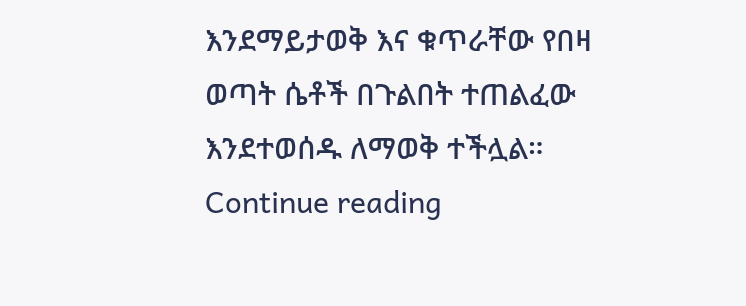እንደማይታወቅ እና ቁጥራቸው የበዛ ወጣት ሴቶች በጉልበት ተጠልፈው እንደተወሰዱ ለማወቅ ተችሏል።
Continue reading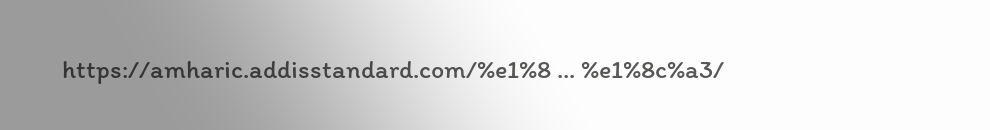https://amharic.addisstandard.com/%e1%8 ... %e1%8c%a3/